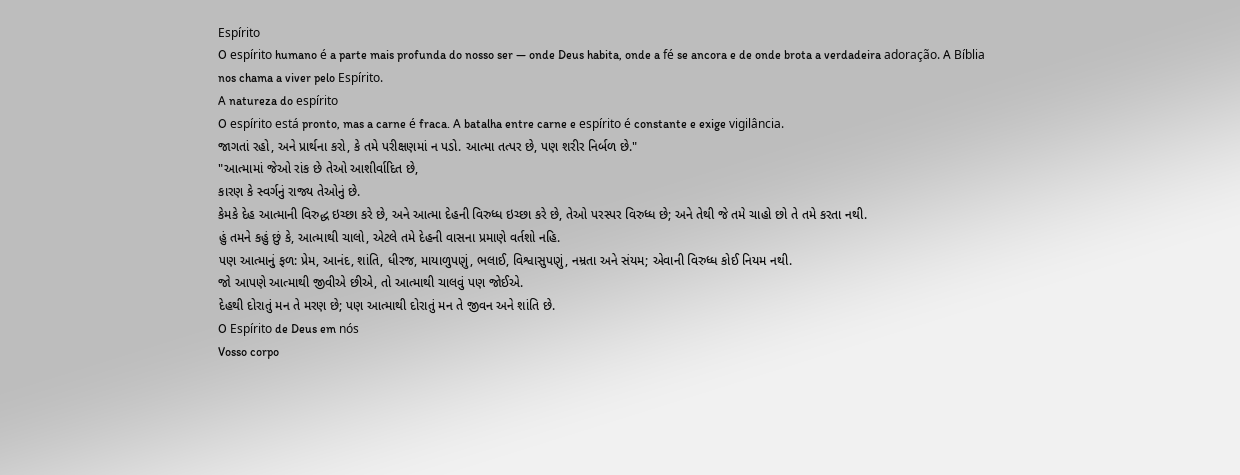Espírito
O espírito humano é a parte mais profunda do nosso ser — onde Deus habita, onde a fé se ancora e de onde brota a verdadeira adoração. A Bíblia nos chama a viver pelo Espírito.
A natureza do espírito
O espírito está pronto, mas a carne é fraca. A batalha entre carne e espírito é constante e exige vigilância.
જાગતાં રહો, અને પ્રાર્થના કરો, કે તમે પરીક્ષણમાં ન પડો. આત્મા તત્પર છે, પણ શરીર નિર્બળ છે."
"આત્મામાં જેઓ રાંક છે તેઓ આશીર્વાદિત છે,
કારણ કે સ્વર્ગનું રાજ્ય તેઓનું છે.
કેમકે દેહ આત્માની વિરુદ્ધ ઇચ્છા કરે છે, અને આત્મા દેહની વિરુધ્ધ ઇચ્છા કરે છે, તેઓ પરસ્પર વિરુધ્ધ છે; અને તેથી જે તમે ચાહો છો તે તમે કરતા નથી.
હું તમને કહું છું કે, આત્માથી ચાલો, એટલે તમે દેહની વાસના પ્રમાણે વર્તશો નહિ.
પણ આત્માનું ફળ: પ્રેમ, આનંદ, શાંતિ, ધીરજ, માયાળુપણું, ભલાઈ, વિશ્વાસુપણું, નમ્રતા અને સંયમ; એવાની વિરુધ્ધ કોઈ નિયમ નથી.
જો આપણે આત્માથી જીવીએ છીએ, તો આત્માથી ચાલવું પણ જોઈએ.
દેહથી દોરાતું મન તે મરણ છે; પણ આત્માથી દોરાતું મન તે જીવન અને શાંતિ છે.
O Espírito de Deus em nós
Vosso corpo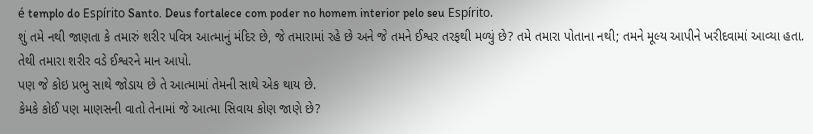é templo do Espírito Santo. Deus fortalece com poder no homem interior pelo seu Espírito.
શું તમે નથી જાણતા કે તમારું શરીર પવિત્ર આત્માનું મંદિર છે, જે તમારામાં રહે છે અને જે તમને ઈશ્વર તરફથી મળ્યું છે? તમે તમારા પોતાના નથી; તમને મૂલ્ય આપીને ખરીદવામાં આવ્યા હતા. તેથી તમારા શરીર વડે ઈશ્વરને માન આપો.
પણ જે કોઇ પ્રભુ સાથે જોડાય છે તે આત્મામાં તેમની સાથે એક થાય છે.
કેમકે કોઈ પણ માણસની વાતો તેનામાં જે આત્મા સિવાય કોણ જાણે છે?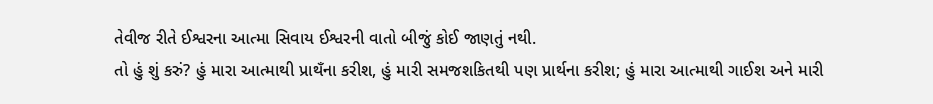તેવીજ રીતે ઈશ્વરના આત્મા સિવાય ઈશ્વરની વાતો બીજું કોઈ જાણતું નથી.
તો હું શું કરું? હું મારા આત્માથી પ્રાથઁના કરીશ, હું મારી સમજશકિતથી પણ પ્રાર્થના કરીશ; હું મારા આત્માથી ગાઈશ અને મારી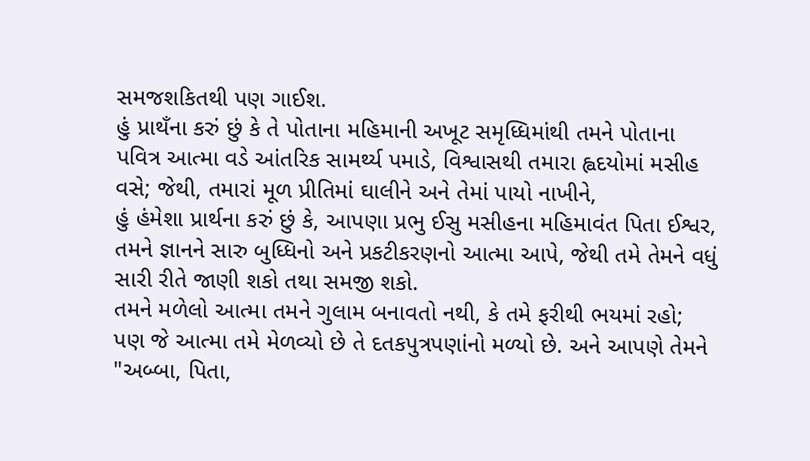સમજશકિતથી પણ ગાઈશ.
હું પ્રાથઁના કરું છું કે તે પોતાના મહિમાની અખૂટ સમૃધ્ધિમાંથી તમને પોતાના પવિત્ર આત્મા વડે આંતરિક સામર્થ્ય પમાડે, વિશ્વાસથી તમારા હ્વદયોમાં મસીહ વસે; જેથી, તમારાં મૂળ પ્રીતિમાં ઘાલીને અને તેમાં પાયો નાખીને,
હું હંમેશા પ્રાર્થના કરું છું કે, આપણા પ્રભુ ઈસુ મસીહના મહિમાવંત પિતા ઈશ્વર, તમને જ્ઞાનને સારુ બુધ્ધિનો અને પ્રકટીકરણનો આત્મા આપે, જેથી તમે તેમને વધું સારી રીતે જાણી શકો તથા સમજી શકો.
તમને મળેલો આત્મા તમને ગુલામ બનાવતો નથી, કે તમે ફરીથી ભયમાં રહો; પણ જે આત્મા તમે મેળવ્યો છે તે દતકપુત્રપણાંનો મળ્યો છે. અને આપણે તેમને "અબ્બા, પિતા,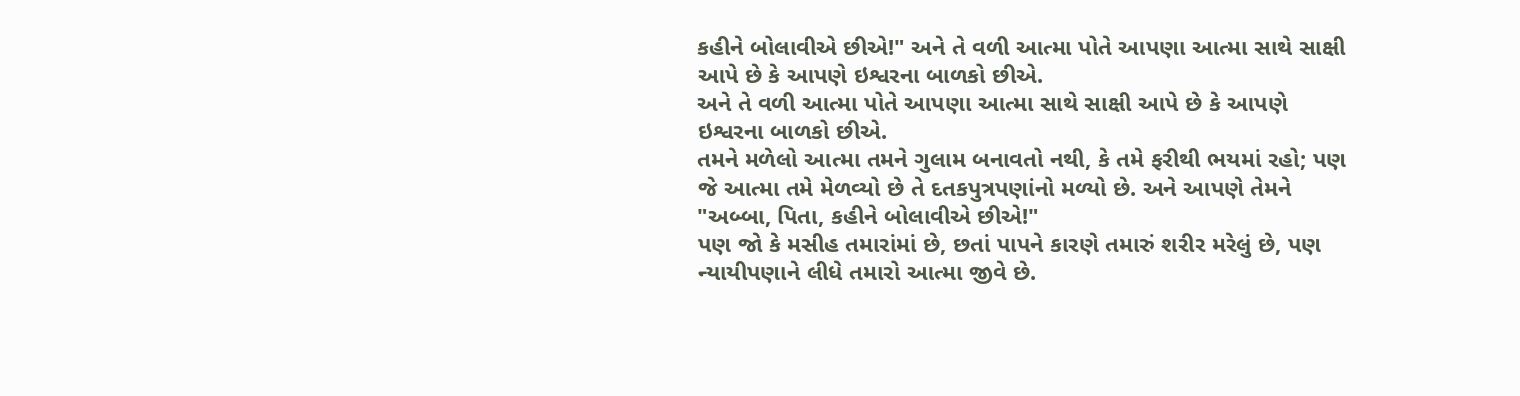કહીને બોલાવીએ છીએ!" અને તે વળી આત્મા પોતે આપણા આત્મા સાથે સાક્ષી આપે છે કે આપણે ઇશ્વરના બાળકો છીએ.
અને તે વળી આત્મા પોતે આપણા આત્મા સાથે સાક્ષી આપે છે કે આપણે ઇશ્વરના બાળકો છીએ.
તમને મળેલો આત્મા તમને ગુલામ બનાવતો નથી, કે તમે ફરીથી ભયમાં રહો; પણ જે આત્મા તમે મેળવ્યો છે તે દતકપુત્રપણાંનો મળ્યો છે. અને આપણે તેમને "અબ્બા, પિતા, કહીને બોલાવીએ છીએ!"
પણ જો કે મસીહ તમારાંમાં છે, છતાં પાપને કારણે તમારું શરીર મરેલું છે, પણ ન્યાયીપણાને લીધે તમારો આત્મા જીવે છે.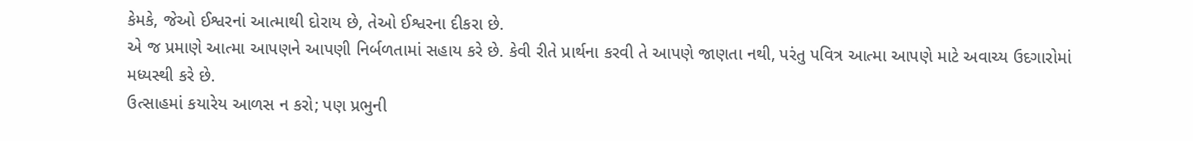કેમકે, જેઓ ઈશ્વરનાં આત્માથી દોરાય છે, તેઓ ઈશ્વરના દીકરા છે.
એ જ પ્રમાણે આત્મા આપણને આપણી નિર્બળતામાં સહાય કરે છે. કેવી રીતે પ્રાર્થના કરવી તે આપણે જાણતા નથી, પરંતુ પવિત્ર આત્મા આપણે માટે અવાચ્ય ઉદગારોમાં મધ્યસ્થી કરે છે.
ઉત્સાહમાં કયારેય આળસ ન કરો; પણ પ્રભુની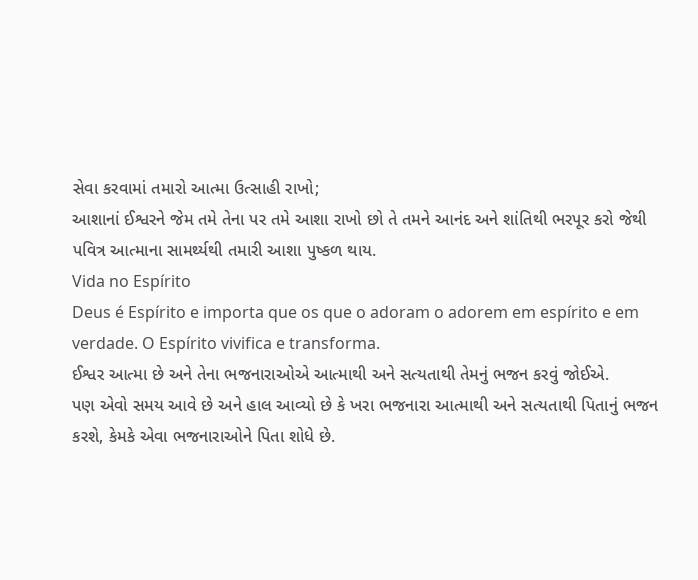સેવા કરવામાં તમારો આત્મા ઉત્સાહી રાખો;
આશાનાં ઈશ્વરને જેમ તમે તેના પર તમે આશા રાખો છો તે તમને આનંદ અને શાંતિથી ભરપૂર કરો જેથી પવિત્ર આત્માના સામર્થ્યથી તમારી આશા પુષ્કળ થાય.
Vida no Espírito
Deus é Espírito e importa que os que o adoram o adorem em espírito e em verdade. O Espírito vivifica e transforma.
ઈશ્વર આત્મા છે અને તેના ભજનારાઓએ આત્માથી અને સત્યતાથી તેમનું ભજન કરવું જોઈએ.
પણ એવો સમય આવે છે અને હાલ આવ્યો છે કે ખરા ભજનારા આત્માથી અને સત્યતાથી પિતાનું ભજન કરશે, કેમકે એવા ભજનારાઓને પિતા શોધે છે.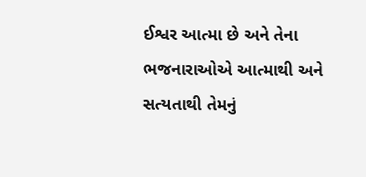ઈશ્વર આત્મા છે અને તેના ભજનારાઓએ આત્માથી અને સત્યતાથી તેમનું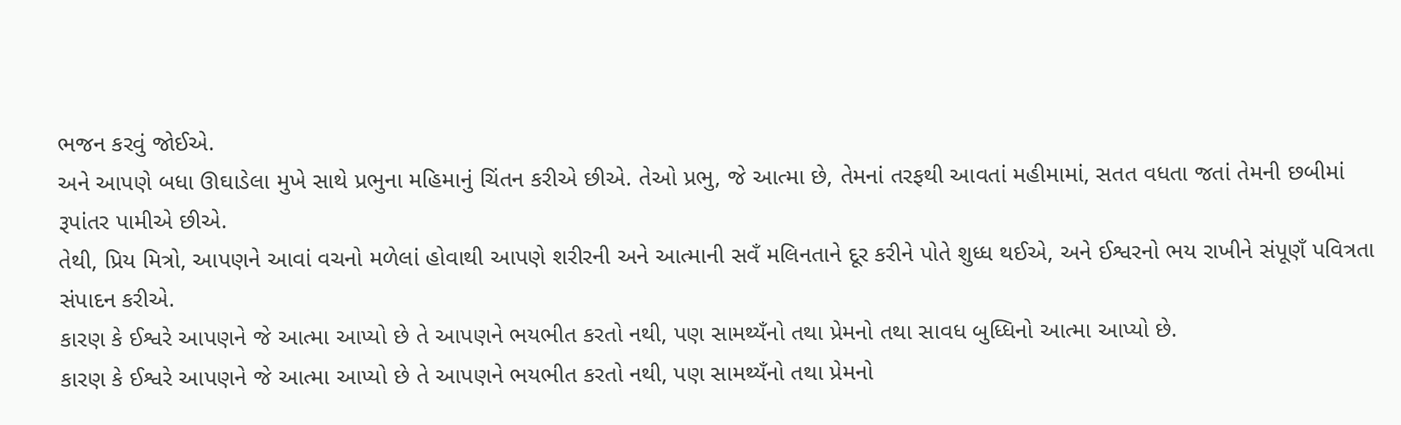ભજન કરવું જોઈએ.
અને આપણે બધા ઊઘાડેલા મુખે સાથે પ્રભુના મહિમાનું ચિંતન કરીએ છીએ. તેઓ પ્રભુ, જે આત્મા છે, તેમનાં તરફથી આવતાં મહીમામાં, સતત વધતા જતાં તેમની છબીમાં રૂપાંતર પામીએ છીએ.
તેથી, પ્રિય મિત્રો, આપણને આવાં વચનો મળેલાં હોવાથી આપણે શરીરની અને આત્માની સવઁ મલિનતાને દૂર કરીને પોતે શુધ્ધ થઈએ, અને ઈશ્વરનો ભય રાખીને સંપૂણઁ પવિત્રતા સંપાદન કરીએ.
કારણ કે ઈશ્વરે આપણને જે આત્મા આપ્યો છે તે આપણને ભયભીત કરતો નથી, પણ સામથ્યઁનો તથા પ્રેમનો તથા સાવધ બુધ્ધિનો આત્મા આપ્યો છે.
કારણ કે ઈશ્વરે આપણને જે આત્મા આપ્યો છે તે આપણને ભયભીત કરતો નથી, પણ સામથ્યઁનો તથા પ્રેમનો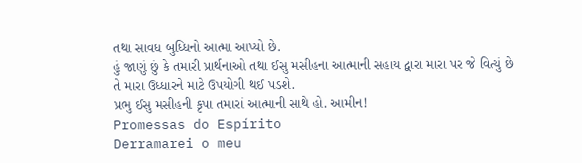તથા સાવધ બુધ્ધિનો આત્મા આપ્યો છે.
હું જાણું છું કે તમારી પ્રાર્થનાઓ તથા ઈસુ મસીહના આત્માની સહાય દ્વારા મારા પર જે વિત્યું છે તે મારા ઉધ્ધારને માટે ઉપયોગી થઈ પડશે.
પ્રભુ ઈસુ મસીહની કૃપા તમારાં આત્માની સાથે હો. આમીન!
Promessas do Espírito
Derramarei o meu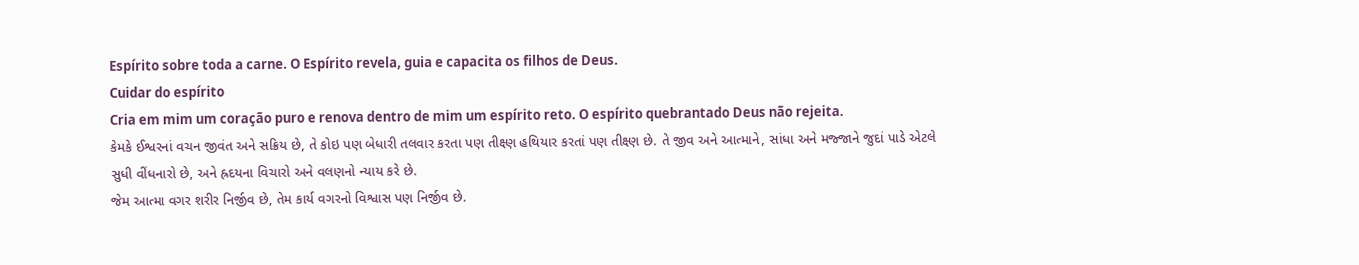Espírito sobre toda a carne. O Espírito revela, guia e capacita os filhos de Deus.
Cuidar do espírito
Cria em mim um coração puro e renova dentro de mim um espírito reto. O espírito quebrantado Deus não rejeita.
કેમકે ઈશ્વરનાં વચન જીવંત અને સક્રિય છે, તે કોઇ પણ બેધારી તલવાર કરતા પણ તીક્ષ્ણ હથિયાર કરતાં પણ તીક્ષ્ણ છે. તે જીવ અને આત્માને, સાંધા અને મજ્જાને જુદાં પાડે એટલે સુધી વીંધનારો છે, અને હ્રદયના વિચારો અને વલણનો ન્યાય કરે છે.
જેમ આત્મા વગર શરીર નિર્જીવ છે, તેમ કાર્ય વગરનો વિશ્વાસ પણ નિર્જીવ છે.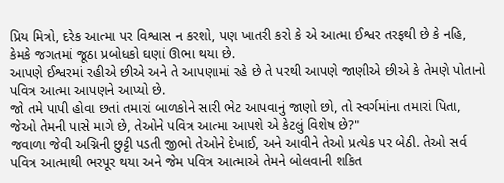પ્રિય મિત્રો, દરેક આત્મા પર વિશ્વાસ ન કરશો, પણ ખાતરી કરો કે એ આત્મા ઈશ્વર તરફથી છે કે નહિ, કેમકે જગતમાં જૂઠા પ્રબોધકો ઘણાં ઊભા થયા છે.
આપણે ઈશ્વરમાં રહીએ છીએ અને તે આપણામાં રહે છે તે પરથી આપણે જાણીએ છીએ કે તેમણે પોતાનો પવિત્ર આત્મા આપણને આપ્યો છે.
જો તમે પાપી હોવા છતાં તમારાં બાળકોને સારી ભેટ આપવાનું જાણો છો, તો સ્વર્ગમાંના તમારાં પિતા, જેઓ તેમની પાસે માગે છે, તેઓને પવિત્ર આત્મા આપશે એ કેટલું વિશેષ છે?"
જવાળા જેવી અગ્નિની છુટ્ટી પડતી જીભો તેઓને દેખાઈ, અને આવીને તેઓ પ્રત્યેક પર બેઠી. તેઓ સર્વ પવિત્ર આત્માથી ભરપૂર થયા અને જેમ પવિત્ર આત્માએ તેમને બોલવાની શકિત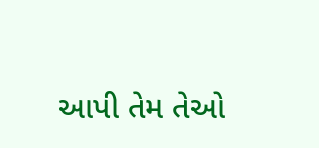આપી તેમ તેઓ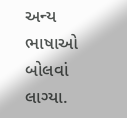અન્ય ભાષાઓ બોલવાં લાગ્યા.